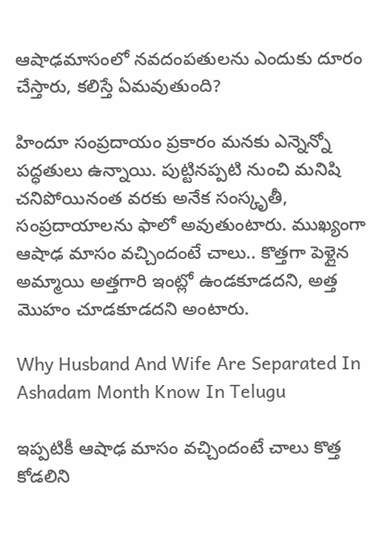ఆషాఢమాసంలో నవదంపతులను ఎందుకు దూరం చేస్తారు, కలిస్తే ఏమవుతుంది?

హిందూ సంప్రదాయం ప్రకారం మనకు ఎన్నెన్నో పద్ధతులు ఉన్నాయి. పుట్టినప్పటి నుంచి మనిషి చనిపోయినంత వరకు అనేక సంస్కృతీ, సంప్రదాయాలను ఫాలో అవుతుంటారు. ముఖ్యంగా ఆషాఢ మాసం వచ్చిందంటే చాలు.. కొత్తగా పెళ్లైన అమ్మాయి అత్తగారి ఇంట్లో ఉండకూడదని, అత్త మొహం చూడకూడదని అంటారు.

Why Husband And Wife Are Separated In Ashadam Month Know In Telugu

ఇప్పటికీ ఆషాఢ మాసం వచ్చిందంటే చాలు కొత్త కోడలిని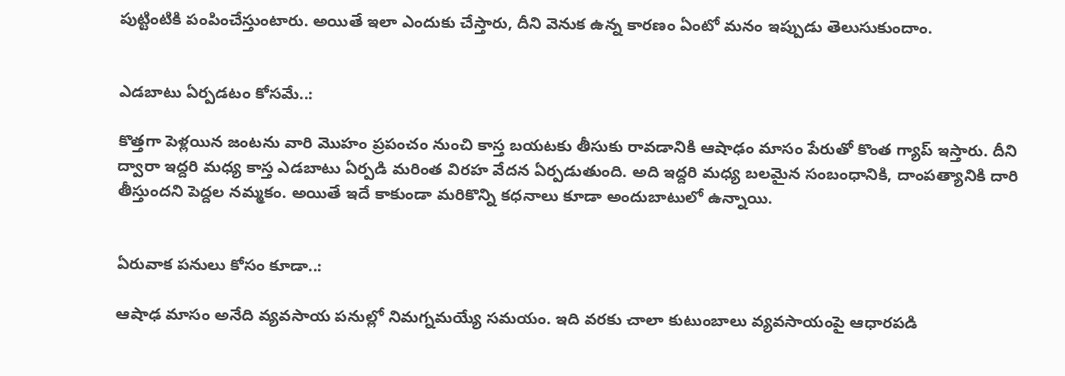పుట్టింటికి పంపించేస్తుంటారు. అయితే ఇలా ఎందుకు చేస్తారు, దీని వెనుక ఉన్న కారణం ఏంటో మనం ఇప్పుడు తెలుసుకుందాం.


ఎడబాటు ఏర్పడటం కోసమే..:

కొత్తగా పెళ్లయిన జంటను వారి మొహం ప్రపంచం నుంచి కాస్త బయటకు తీసుకు రావడానికి ఆషాఢం మాసం పేరుతో కొంత గ్యాప్ ఇస్తారు. దీని ద్వారా ఇద్దరి మధ్య కాస్త ఎడబాటు ఏర్పడి మరింత విరహ వేదన ఏర్పడుతుంది. అది ఇద్దరి మధ్య బలమైన సంబంధానికి, దాంపత్యానికి దారి తీస్తుందని పెద్దల నమ్మకం. అయితే ఇదే కాకుండా మరికొన్ని కధనాలు కూడా అందుబాటులో ఉన్నాయి.


ఏరువాక పనులు కోసం కూడా..:

ఆషాఢ మాసం అనేది వ్యవసాయ పనుల్లో నిమగ్నమయ్యే సమయం. ఇది వరకు చాలా కుటుంబాలు వ్యవసాయంపై ఆధారపడి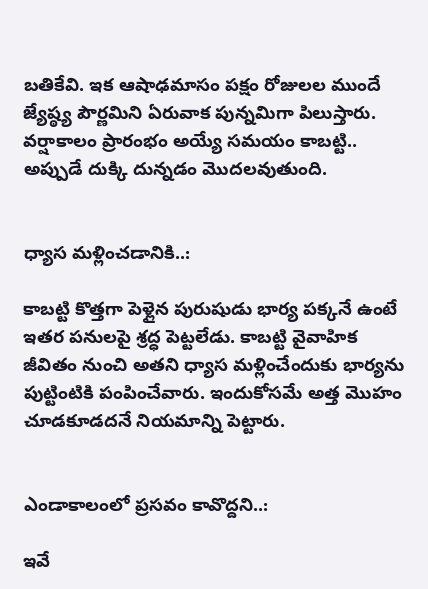బతికేవి. ఇక ఆషాఢమాసం పక్షం రోజులల ముందే జ్యేష్ఠ్య పౌర్ణమిని ఏరువాక పున్నమిగా పిలుస్తారు. వర్షాకాలం ప్రారంభం అయ్యే సమయం కాబట్టి.. అప్పుడే దుక్కి దున్నడం మొదలవుతుంది.


ధ్యాస మళ్లించడానికి..:

కాబట్టి కొత్తగా పెళ్లైన పురుషుడు భార్య పక్కనే ఉంటే ఇతర పనులపై శ్రద్ధ పెట్టలేడు. కాబట్టి వైవాహిక జీవితం నుంచి అతని ధ్యాస మళ్లించేందుకు భార్యను పుట్టింటికి పంపించేవారు. ఇందుకోసమే అత్త మొహం చూడకూడదనే నియమాన్ని పెట్టారు.


ఎండాకాలంలో ప్రసవం కావొద్దని..:

ఇవే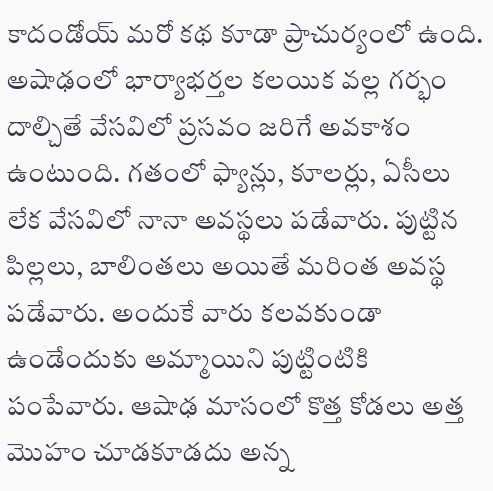కాదండోయ్ మరో కథ కూడా ప్రాచుర్యంలో ఉంది. అషాఢంలో భార్యాభర్తల కలయిక వల్ల గర్భం దాల్చితే వేసవిలో ప్రసవం జరిగే అవకాశం ఉంటుంది. గతంలో ఫ్యాన్లు, కూలర్లు, ఏసీలు లేక వేసవిలో నానా అవస్థలు పడేవారు. పుట్టిన పిల్లలు, బాలింతలు అయితే మరింత అవస్థ పడేవారు. అందుకే వారు కలవకుండా ఉండేందుకు అమ్మాయిని పుట్టింటికి పంపేవారు. ఆషాఢ మాసంలో కొత్త కోడలు అత్త మొహం చూడకూడదు అన్న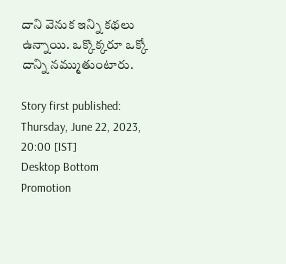దాని వెనుక ఇన్ని కథలు ఉన్నాయి. ఒక్కొక్కరూ ఒక్కో దాన్ని నమ్ముతుంటారు.

Story first published: Thursday, June 22, 2023, 20:00 [IST]
Desktop Bottom Promotion